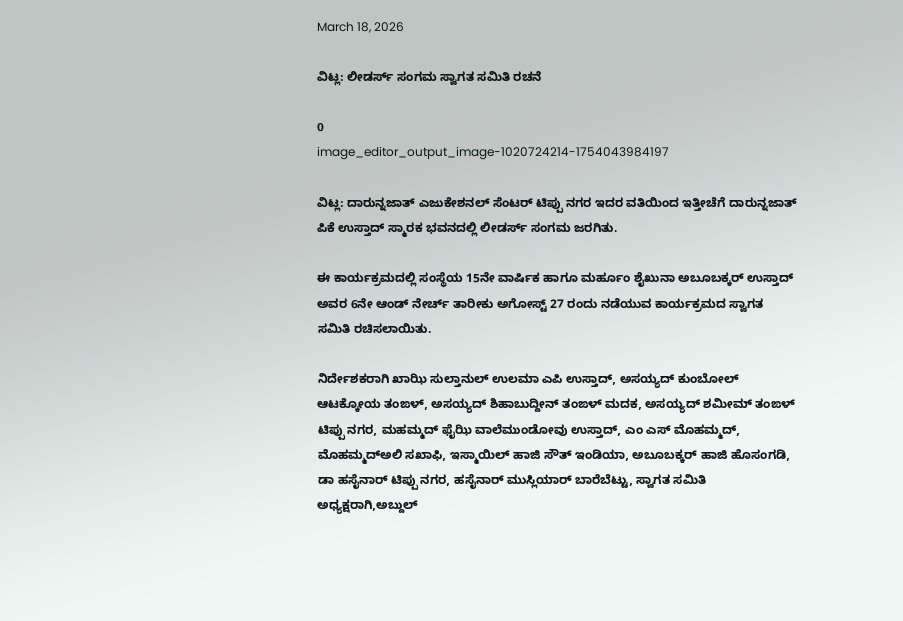March 18, 2026

ವಿಟ್ಲ: ಲೀಡರ್ಸ್ ಸಂಗಮ ಸ್ವಾಗತ ಸಮಿತಿ ರಚನೆ

0
image_editor_output_image-1020724214-1754043984197

ವಿಟ್ಲ: ದಾರುನ್ನಜಾತ್ ಎಜುಕೇಶನಲ್ ಸೆಂಟರ್ ಟಿಪ್ಪು ನಗರ ಇದರ ವತಿಯಿಂದ ಇತ್ತೀಚೆಗೆ ದಾರುನ್ನಜಾತ್ ಪಿಕೆ ಉಸ್ತಾದ್ ಸ್ಮಾರಕ ಭವನದಲ್ಲಿ ಲೀಡರ್ಸ್ ಸಂಗಮ ಜರಗಿತು.

ಈ ಕಾರ್ಯಕ್ರಮದಲ್ಲಿ ಸಂಸ್ಥೆಯ 15ನೇ ವಾರ್ಷಿಕ ಹಾಗೂ ಮರ್ಹೂಂ ಶೈಖುನಾ ಅಬೂಬಕ್ಕರ್ ಉಸ್ತಾದ್ ಅವರ 6ನೇ ಆಂಡ್ ನೇರ್ಚ್ ತಾರೀಕು ಅಗೋಸ್ಟ್ 27 ರಂದು ನಡೆಯುವ ಕಾರ್ಯಕ್ರಮದ ಸ್ವಾಗತ ಸಮಿತಿ ರಚಿಸಲಾಯಿತು.

ನಿರ್ದೇಶಕರಾಗಿ ಖಾಝಿ ಸುಲ್ತಾನುಲ್ ಉಲಮಾ ಎಪಿ ಉಸ್ತಾದ್, ಅಸಯ್ಯದ್ ಕುಂಬೋಲ್ ಆಟಕ್ಕೋಯ ತಂಙಳ್, ಅಸಯ್ಯದ್ ಶಿಹಾಬುದ್ದೀನ್ ತಂಙಳ್ ಮದಕ, ಅಸಯ್ಯದ್ ಶಮೀಮ್ ತಂಙಳ್ ಟಿಪ್ಪು ನಗರ, ಮಹಮ್ಮದ್ ಫೈಝಿ ವಾಲೆಮುಂಡೋವು ಉಸ್ತಾದ್, ಎಂ ಎಸ್ ಮೊಹಮ್ಮದ್, ಮೊಹಮ್ಮದ್ಅಲಿ ಸಖಾಫಿ, ಇಸ್ಮಾಯಿಲ್ ಹಾಜಿ ಸೌತ್ ಇಂಡಿಯಾ, ಅಬೂಬಕ್ಕರ್ ಹಾಜಿ ಹೊಸಂಗಡಿ, ಡಾ ಹಸೈನಾರ್ ಟಿಪ್ಪು ನಗರ, ಹಸೈನಾರ್ ಮುಸ್ಲಿಯಾರ್ ಬಾರೆಬೆಟ್ಟು, ಸ್ವಾಗತ ಸಮಿತಿ ಅಧ್ಯಕ್ಷರಾಗಿ,ಅಬ್ದುಲ್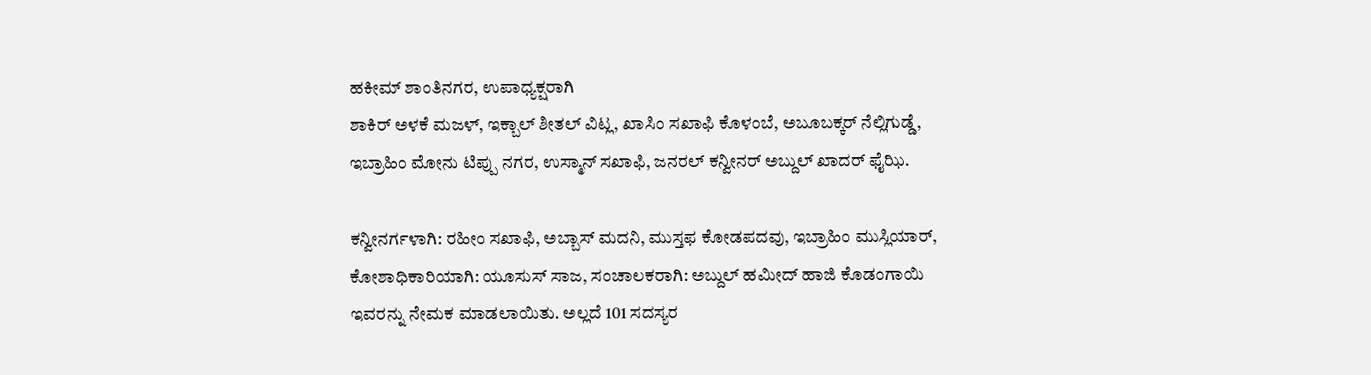ಹಕೀಮ್ ಶಾಂತಿನಗರ, ಉಪಾಧ್ಯಕ್ಷರಾಗಿ
ಶಾಕಿರ್ ಅಳಕೆ ಮಜಳ್, ಇಕ್ಬಾಲ್ ಶೀತಲ್ ವಿಟ್ಲ, ಖಾಸಿಂ ಸಖಾಫಿ ಕೊಳಂಬೆ, ಅಬೂಬಕ್ಕರ್ ನೆಲ್ಲಿಗುಡ್ಡೆ, ಇಬ್ರಾಹಿಂ ಮೋನು ಟಿಪ್ಪು ನಗರ, ಉಸ್ಮಾನ್ ಸಖಾಫಿ, ಜನರಲ್ ಕನ್ವೀನರ್ ಅಬ್ದುಲ್ ಖಾದರ್ ಫೈಝಿ.

ಕನ್ವೀನರ್ಗಳಾಗಿ: ರಹೀಂ ಸಖಾಫಿ, ಅಬ್ಬಾಸ್ ಮದನಿ, ಮುಸ್ತಫ ಕೋಡಪದವು, ಇಬ್ರಾಹಿಂ ಮುಸ್ಲಿಯಾರ್, ಕೋಶಾಧಿಕಾರಿಯಾಗಿ: ಯೂಸುಸ್ ಸಾಜ, ಸಂಚಾಲಕರಾಗಿ: ಅಬ್ದುಲ್ ಹಮೀದ್ ಹಾಜಿ ಕೊಡಂಗಾಯಿ ಇವರನ್ನು ನೇಮಕ ಮಾಡಲಾಯಿತು. ಅಲ್ಲದೆ 101 ಸದಸ್ಯರ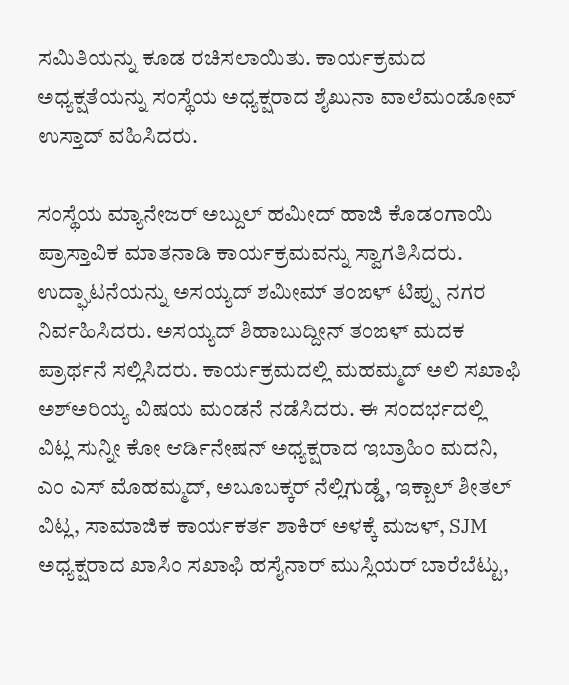ಸಮಿತಿಯನ್ನು ಕೂಡ ರಚಿಸಲಾಯಿತು. ಕಾರ್ಯಕ್ರಮದ ಅಧ್ಯಕ್ಷತೆಯನ್ನು ಸಂಸ್ಥೆಯ ಅಧ್ಯಕ್ಷರಾದ ಶೈಖುನಾ ವಾಲೆಮಂಡೋವ್ ಉಸ್ತಾದ್ ವಹಿಸಿದರು.

ಸಂಸ್ಥೆಯ ಮ್ಯಾನೇಜರ್ ಅಬ್ದುಲ್ ಹಮೀದ್ ಹಾಜಿ ಕೊಡಂಗಾಯಿ ಪ್ರಾಸ್ತಾವಿಕ ಮಾತನಾಡಿ ಕಾರ್ಯಕ್ರಮವನ್ನು ಸ್ವಾಗತಿಸಿದರು. ಉದ್ಘಾಟನೆಯನ್ನು ಅಸಯ್ಯದ್ ಶಮೀಮ್ ತಂಙಳ್ ಟಿಪ್ಪು ನಗರ ನಿರ್ವಹಿಸಿದರು. ಅಸಯ್ಯದ್ ಶಿಹಾಬುದ್ದೀನ್ ತಂಙಳ್ ಮದಕ ಪ್ರಾರ್ಥನೆ ಸಲ್ಲಿಸಿದರು. ಕಾರ್ಯಕ್ರಮದಲ್ಲಿ ಮಹಮ್ಮದ್ ಅಲಿ ಸಖಾಫಿ ಅಶ್ಅರಿಯ್ಯ ವಿಷಯ ಮಂಡನೆ ನಡೆಸಿದರು. ಈ ಸಂದರ್ಭದಲ್ಲಿ ವಿಟ್ಲ ಸುನ್ನೀ ಕೋ ಆರ್ಡಿನೇಷನ್ ಅಧ್ಯಕ್ಷರಾದ ಇಬ್ರಾಹಿಂ ಮದನಿ, ಎಂ ಎಸ್ ಮೊಹಮ್ಮದ್, ಅಬೂಬಕ್ಕರ್ ನೆಲ್ಲಿಗುಡ್ಡೆ, ಇಕ್ಬಾಲ್ ಶೀತಲ್ ವಿಟ್ಲ, ಸಾಮಾಜಿಕ ಕಾರ್ಯಕರ್ತ ಶಾಕಿರ್ ಅಳಕ್ಕೆ ಮಜಳ್, SJM ಅಧ್ಯಕ್ಷರಾದ ಖಾಸಿಂ ಸಖಾಫಿ ಹಸೈನಾರ್ ಮುಸ್ಲಿಯರ್ ಬಾರೆಬೆಟ್ಟು,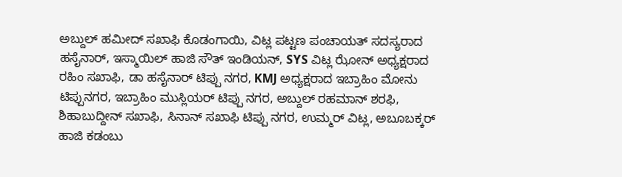ಅಬ್ದುಲ್ ಹಮೀದ್ ಸಖಾಫಿ ಕೊಡಂಗಾಯಿ, ವಿಟ್ಲ ಪಟ್ಟಣ ಪಂಚಾಯತ್ ಸದಸ್ಯರಾದ ಹಸೈನಾರ್, ಇಸ್ಮಾಯಿಲ್ ಹಾಜಿ ಸೌತ್ ಇಂಡಿಯನ್, SYS ವಿಟ್ಲ ಝೋನ್ ಅಧ್ಯಕ್ಷರಾದ ರಹಿಂ ಸಖಾಫಿ, ಡಾ ಹಸೈನಾರ್ ಟಿಪ್ಪು ನಗರ, KMJ ಅಧ್ಯಕ್ಷರಾದ ಇಬ್ರಾಹಿಂ ಮೋನು ಟಿಪ್ಪುನಗರ, ಇಬ್ರಾಹಿಂ ಮುಸ್ಲಿಯರ್ ಟಿಪ್ಪು ನಗರ, ಅಬ್ದುಲ್ ರಹಮಾನ್ ಶರಫಿ, ಶಿಹಾಬುದ್ದೀನ್ ಸಖಾಫಿ, ಸಿನಾನ್ ಸಖಾಫಿ ಟಿಪ್ಪು ನಗರ, ಉಮ್ಮರ್ ವಿಟ್ಲ, ಅಬೂಬಕ್ಕರ್ ಹಾಜಿ ಕಡಂಬು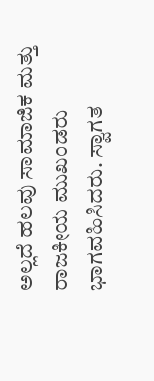ಅಲ್ಲದೆ ಹಲವು ಸಾಮಾಜಿಕ ಮತ್ತು ರಾಜಕೀಯ ಮುಖಂಡರು ಭಾಗವಹಿಸಿದರು. ಸ್ವಾಗತ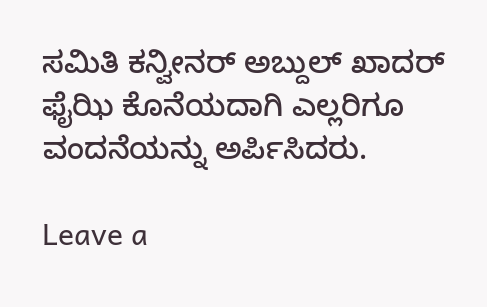ಸಮಿತಿ ಕನ್ವೀನರ್ ಅಬ್ದುಲ್ ಖಾದರ್ ಫೈಝಿ ಕೊನೆಯದಾಗಿ ಎಲ್ಲರಿಗೂ ವಂದನೆಯನ್ನು ಅರ್ಪಿಸಿದರು.

Leave a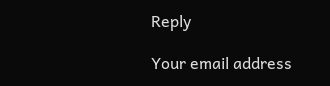Reply

Your email address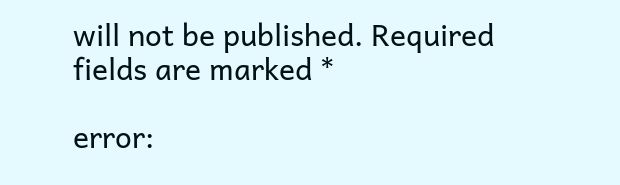will not be published. Required fields are marked *

error: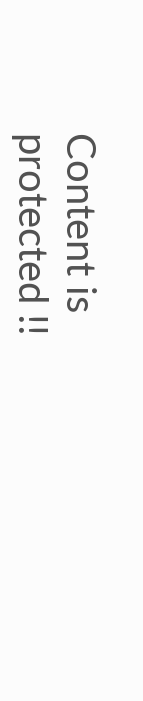Content is protected !!